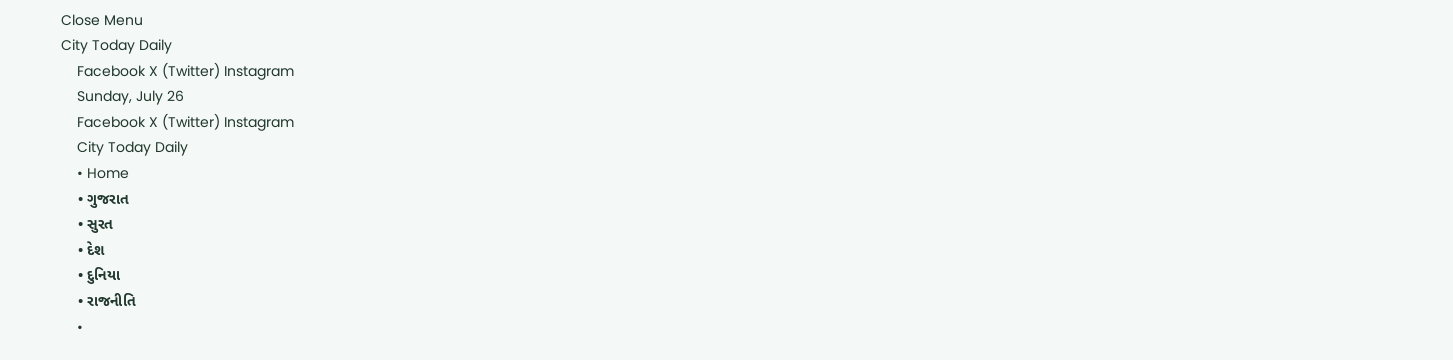Close Menu
City Today Daily
    Facebook X (Twitter) Instagram
    Sunday, July 26
    Facebook X (Twitter) Instagram
    City Today Daily
    • Home
    • ગુજરાત
    • સુરત
    • દેશ
    • દુનિયા
    • રાજનીતિ
    •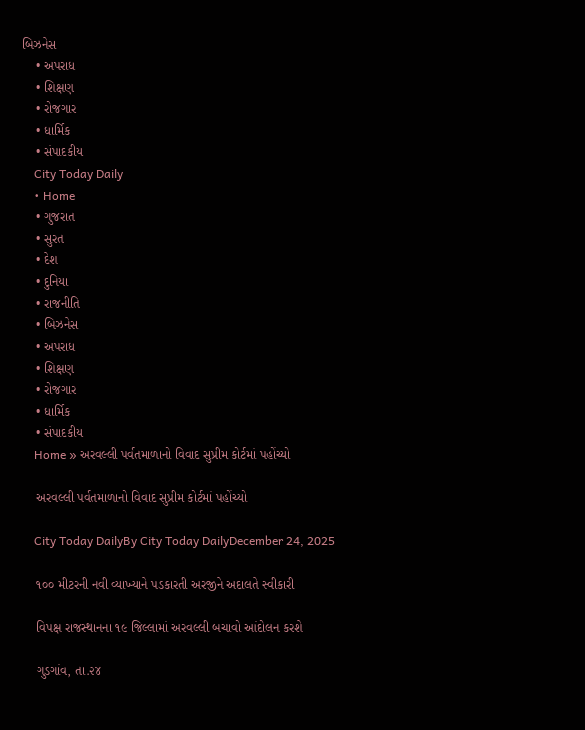બિઝનેસ
    • અપરાધ
    • શિક્ષણ
    • રોજગાર
    • ધાર્મિક
    • સંપાદકીય
    City Today Daily
    • Home
    • ગુજરાત
    • સુરત
    • દેશ
    • દુનિયા
    • રાજનીતિ
    • બિઝનેસ
    • અપરાધ
    • શિક્ષણ
    • રોજગાર
    • ધાર્મિક
    • સંપાદકીય
    Home » અરવલ્લી પર્વતમાળાનો વિવાદ સુપ્રીમ કોર્ટમાં પહોંચ્યો

    અરવલ્લી પર્વતમાળાનો વિવાદ સુપ્રીમ કોર્ટમાં પહોંચ્યો

    City Today DailyBy City Today DailyDecember 24, 2025

    ૧૦૦ મીટરની નવી વ્યાખ્યાને પડકારતી અરજીને અદાલતે સ્વીકારી

    વિપક્ષ રાજસ્થાનના ૧૯ જિલ્લામાં અરવલ્લી બચાવો આંદોલન કરશે

    ગુડગાંવ, તા.૨૪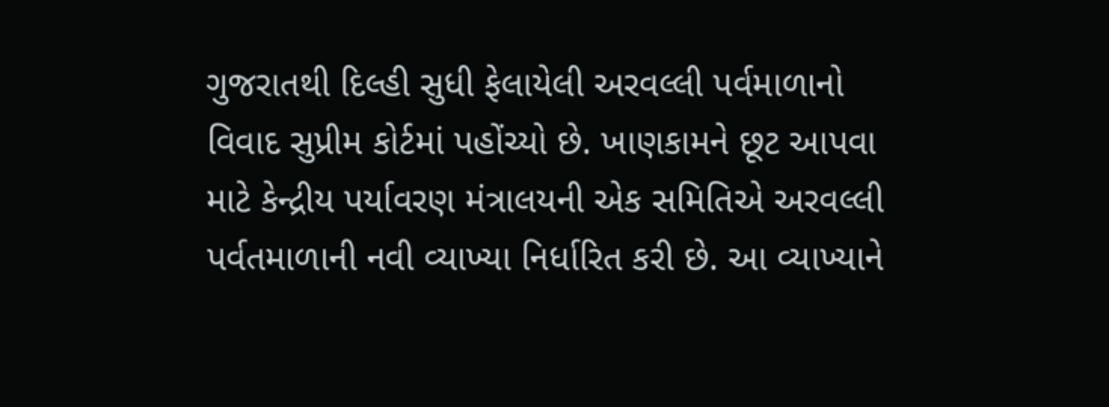ગુજરાતથી દિલ્હી સુધી ફેલાયેલી અરવલ્લી પર્વમાળાનો વિવાદ સુપ્રીમ કોર્ટમાં પહોંચ્યો છે. ખાણકામને છૂટ આપવા માટે કેન્દ્રીય પર્યાવરણ મંત્રાલયની એક સમિતિએ અરવલ્લી પર્વતમાળાની નવી વ્યાખ્યા નિર્ધારિત કરી છે. આ વ્યાખ્યાને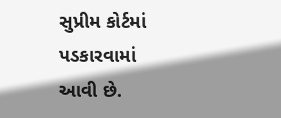સુપ્રીમ કોર્ટમાં પડકારવામાં આવી છે.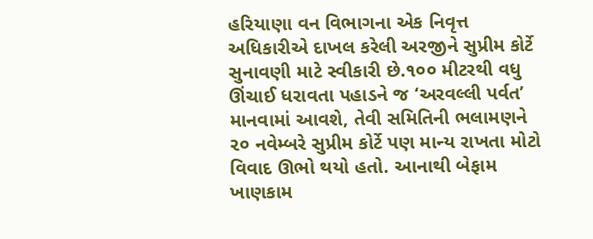હરિયાણા વન વિભાગના એક નિવૃત્ત અધિકારીએ દાખલ કરેલી અરજીને સુપ્રીમ કોર્ટે સુનાવણી માટે સ્વીકારી છે.૧૦૦ મીટરથી વધુ ઊંચાઈ ધરાવતા પહાડને જ ‘અરવલ્લી પર્વત’ માનવામાં આવશે, તેવી સમિતિની ભલામણને ૨૦ નવેમ્બરે સુપ્રીમ કોર્ટે પણ માન્ય રાખતા મોટો વિવાદ ઊભો થયો હતો. આનાથી બેફામ ખાણકામ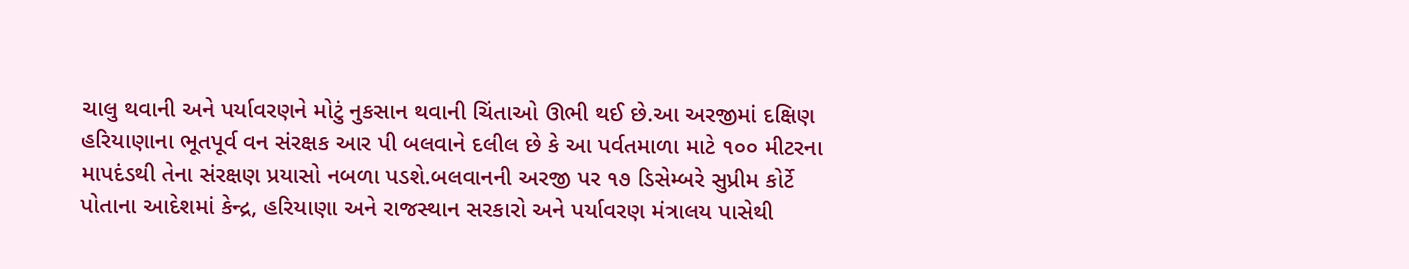ચાલુ થવાની અને પર્યાવરણને મોટું નુકસાન થવાની ચિંતાઓ ઊભી થઈ છે.આ અરજીમાં દક્ષિણ હરિયાણાના ભૂતપૂર્વ વન સંરક્ષક આર પી બલવાને દલીલ છે કે આ પર્વતમાળા માટે ૧૦૦ મીટરના માપદંડથી તેના સંરક્ષણ પ્રયાસો નબળા પડશે.બલવાનની અરજી પર ૧૭ ડિસેમ્બરે સુપ્રીમ કોર્ટે પોતાના આદેશમાં કેન્દ્ર, હરિયાણા અને રાજસ્થાન સરકારો અને પર્યાવરણ મંત્રાલય પાસેથી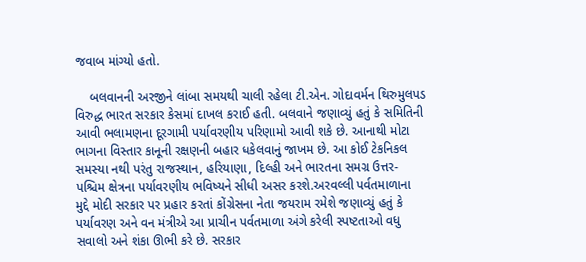જવાબ માંગ્યો હતો.

    બલવાનની અરજીને લાંબા સમયથી ચાલી રહેલા ટી.એન. ગોદાવર્મન થિરુમુલપડ વિરુદ્ધ ભારત સરકાર કેસમાં દાખલ કરાઈ હતી. બલવાને જણાવ્યું હતું કે સમિતિની આવી ભલામણના દૂરગામી પર્યાવરણીય પરિણામો આવી શકે છે. આનાથી મોટા ભાગના વિસ્તાર કાનૂની રક્ષણની બહાર ધકેલવાનું જાખમ છે. આ કોઈ ટેકનિકલ સમસ્યા નથી પરંતુ રાજસ્થાન, હરિયાણા, દિલ્હી અને ભારતના સમગ્ર ઉત્તર-પશ્ચિમ ક્ષેત્રના પર્યાવરણીય ભવિષ્યને સીધી અસર કરશે.અરવલ્લી પર્વતમાળાના મુદ્દે મોદી સરકાર પર પ્રહાર કરતાં કોંગ્રેસના નેતા જયરામ રમેશે જણાવ્યું હતું કે પર્યાવરણ અને વન મંત્રીએ આ પ્રાચીન પર્વતમાળા અંગે કરેલી સ્પષ્ટતાઓ વધુ સવાલો અને શંકા ઊભી કરે છે. સરકાર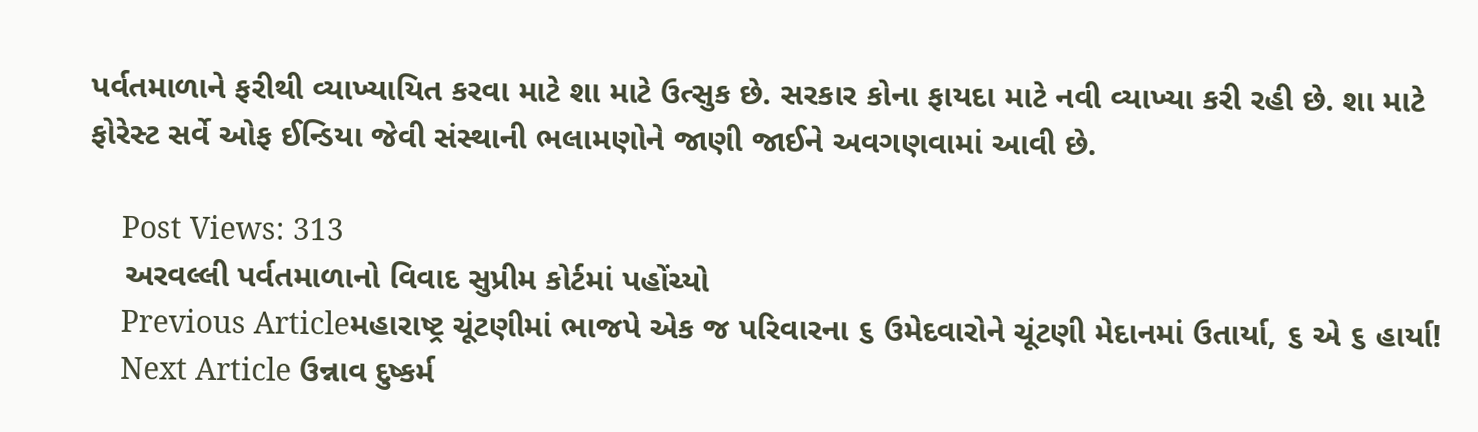પર્વતમાળાને ફરીથી વ્યાખ્યાયિત કરવા માટે શા માટે ઉત્સુક છે. સરકાર કોના ફાયદા માટે નવી વ્યાખ્યા કરી રહી છે. શા માટે ફોરેસ્ટ સર્વે ઓફ ઈન્ડિયા જેવી સંસ્થાની ભલામણોને જાણી જાઈને અવગણવામાં આવી છે.

    Post Views: 313
    અરવલ્લી પર્વતમાળાનો વિવાદ સુપ્રીમ કોર્ટમાં પહોંચ્યો
    Previous Articleમહારાષ્ટ્ર ચૂંટણીમાં ભાજપે એક જ પરિવારના ૬ ઉમેદવારોને ચૂંટણી મેદાનમાં ઉતાર્યા, ૬ એ ૬ હાર્યા!
    Next Article ઉન્નાવ દુષ્કર્મ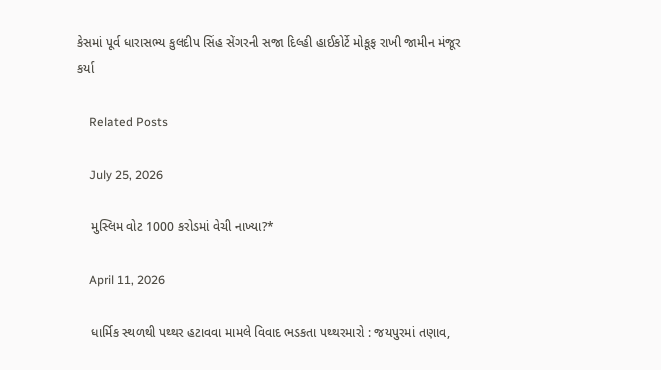કેસમાં પૂર્વ ધારાસભ્ય કુલદીપ સિંહ સેંગરની સજા દિલ્હી હાઈકોર્ટે મોકૂફ રાખી જામીન મંજૂર કર્યા

    Related Posts

    July 25, 2026

    મુસ્લિમ વોટ 1000 કરોડમાં વેચી નાખ્યા?*

    April 11, 2026

    ધાર્મિક સ્થળથી પથ્થર હટાવવા મામલે વિવાદ ભડકતા પથ્થરમારો : જયપુરમાં તણાવ,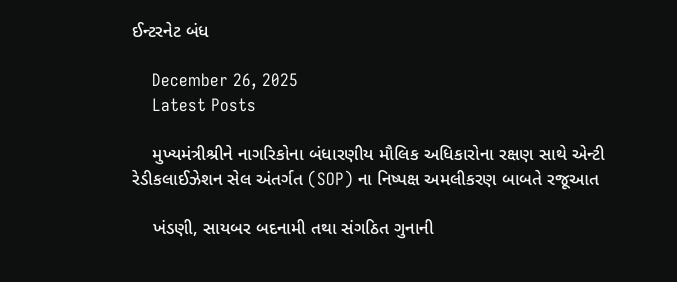ઈન્ટરનેટ બંધ

    December 26, 2025
    Latest Posts

    મુખ્યમંત્રીશ્રીને નાગરિકોના બંધારણીય મૌલિક અધિકારોના રક્ષણ સાથે એન્ટી રેડીકલાઈઝેશન સેલ અંતર્ગત (SOP) ના નિષ્પક્ષ અમલીકરણ બાબતે રજૂઆત

    ખંડણી, સાયબર બદનામી તથા સંગઠિત ગુનાની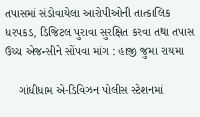તપાસમાં સંડોવાયેલા આરોપીઓની તાત્કાલિક ધરપકડ, ડિજિટલ પુરાવા સુરક્ષિત કરવા તથા તપાસ ઉચ્ચ એજન્સીને સોંપવા માંગ : હાજી જુમા રાયમા

    ગાંધીધામ એ-ડિવિઝન પોલીસ સ્ટેશનમાં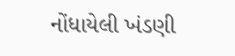નોંધાયેલી ખંડણી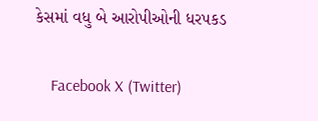કેસમાં વધુ બે આરોપીઓની ધરપકડ

    Facebook X (Twitter)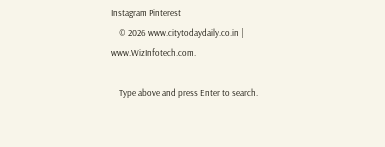Instagram Pinterest
    © 2026 www.citytodaydaily.co.in | www.WizInfotech.com.

    Type above and press Enter to search.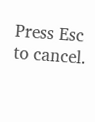Press Esc to cancel.